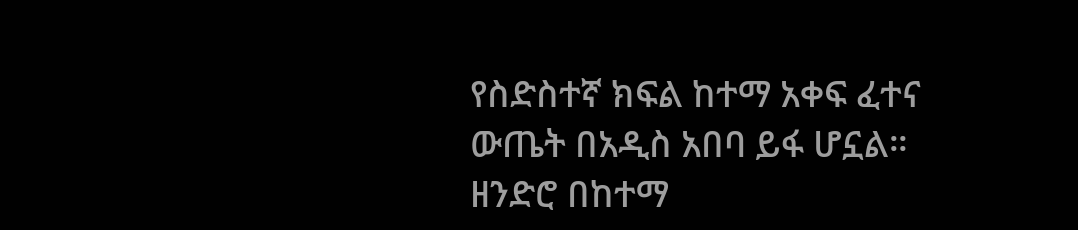የስድስተኛ ክፍል ከተማ አቀፍ ፈተና ውጤት በአዲስ አበባ ይፋ ሆኗል።
ዘንድሮ በከተማ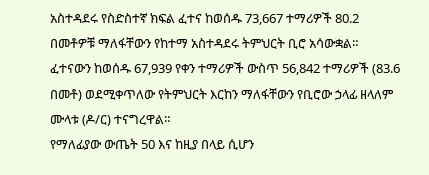አስተዳደሩ የስድስተኛ ክፍል ፈተና ከወሰዱ 73,667 ተማሪዎች 80.2 በመቶዎቹ ማለፋቸውን የከተማ አስተዳደሩ ትምህርት ቢሮ አሳውቋል።
ፈተናውን ከወሰዱ 67,939 የቀን ተማሪዎች ውስጥ 56,842 ተማሪዎች (83.6 በመቶ) ወደሚቀጥለው የትምህርት እርከን ማለፋቸውን የቢሮው ኃላፊ ዘላለም ሙላቱ (ዶ/ር) ተናግረዋል።
የማለፊያው ውጤት 50 እና ከዚያ በላይ ሲሆን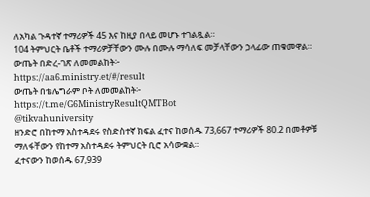ለአካል ጉዳተኛ ተማሪዎች 45 እና ከዚያ በላይ መሆኑ ተገልጿል።
104 ትምህርት ቤቶች ተማሪዎቻቸውን ሙሉ በሙሉ ማሳለፍ መቻላቸውን ኃላፊው ጠቁመዋል።
ውጤት በድረ-ገጽ ለመመልከት፦
https://aa6.ministry.et/#/result
ውጤት በቴሌግራም ቦት ለመመልከት፦
https://t.me/G6MinistryResultQMTBot
@tikvahuniversity
ዘንድሮ በከተማ አስተዳደሩ የስድስተኛ ክፍል ፈተና ከወሰዱ 73,667 ተማሪዎች 80.2 በመቶዎቹ ማለፋቸውን የከተማ አስተዳደሩ ትምህርት ቢሮ አሳውቋል።
ፈተናውን ከወሰዱ 67,939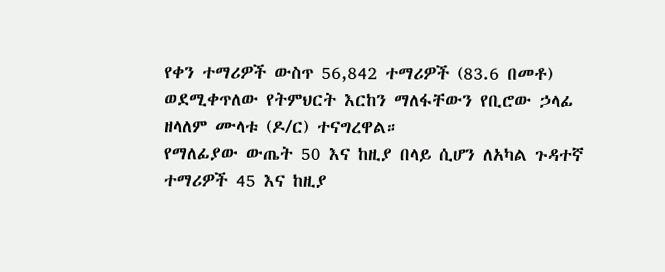የቀን ተማሪዎች ውስጥ 56,842 ተማሪዎች (83.6 በመቶ) ወደሚቀጥለው የትምህርት እርከን ማለፋቸውን የቢሮው ኃላፊ ዘላለም ሙላቱ (ዶ/ር) ተናግረዋል።
የማለፊያው ውጤት 50 እና ከዚያ በላይ ሲሆን ለአካል ጉዳተኛ ተማሪዎች 45 እና ከዚያ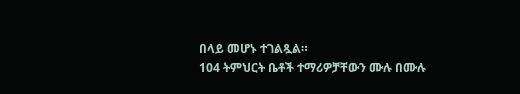በላይ መሆኑ ተገልጿል።
104 ትምህርት ቤቶች ተማሪዎቻቸውን ሙሉ በሙሉ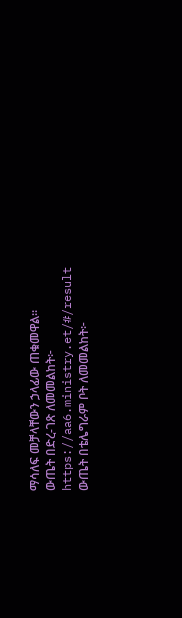ማሳለፍ መቻላቸውን ኃላፊው ጠቁመዋል።
ውጤት በድረ-ገጽ ለመመልከት፦
https://aa6.ministry.et/#/result
ውጤት በቴሌግራም ቦት ለመመልከት፦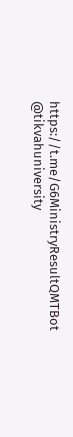https://t.me/G6MinistryResultQMTBot
@tikvahuniversity